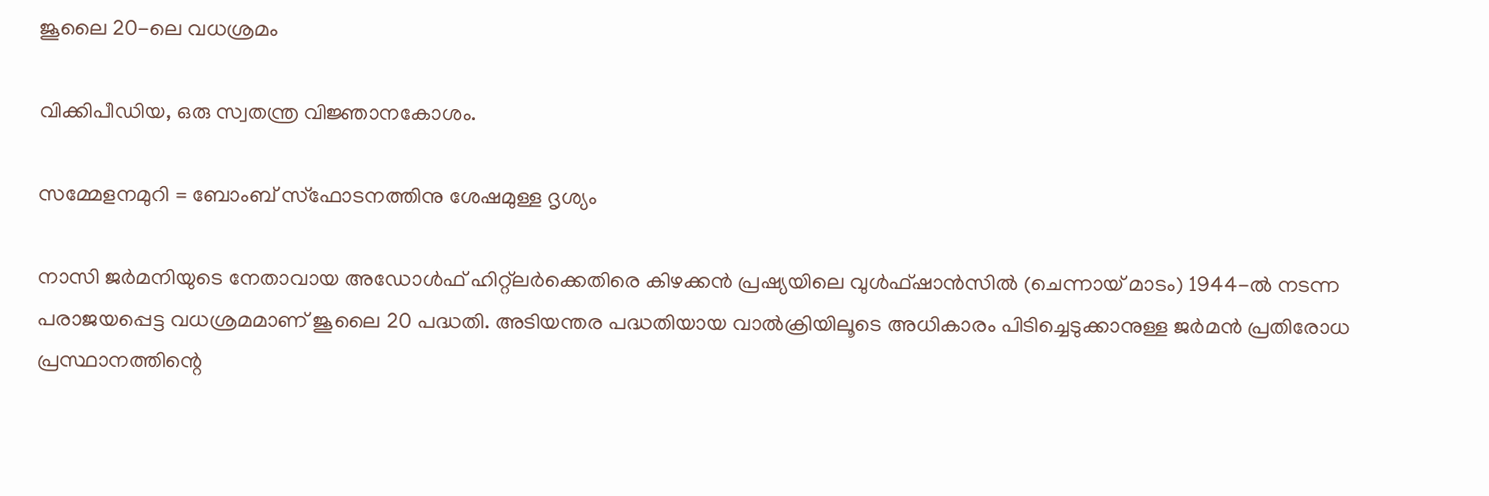ജൂലൈ 20-ലെ വധശ്രമം

വിക്കിപീഡിയ, ഒരു സ്വതന്ത്ര വിജ്ഞാനകോശം.

സമ്മേളനമുറി = ബോംബ് സ്ഫോടനത്തിനു ശേഷമുള്ള ദൃശ്യം

നാസി ജര്‍മനിയുടെ നേതാവായ അഡോള്‍ഫ് ഹിറ്റ്ലര്‍ക്കെതിരെ കിഴക്കന്‍ പ്രഷ്യയിലെ വുള്‍ഫ്ഷാന്‍സില്‍ (ചെന്നായ് മാടം) 1944-ല്‍ നടന്ന പരാജയപ്പെട്ട വധശ്രമമാണ് ജൂലൈ 20 പദ്ധതി. അടിയന്തര പദ്ധതിയായ വാല്‍ക്രിയിലൂടെ അധികാരം പിടിച്ചെടുക്കാനുള്ള ജര്‍മന്‍ പ്രതിരോധ പ്രസ്ഥാനത്തിന്റെ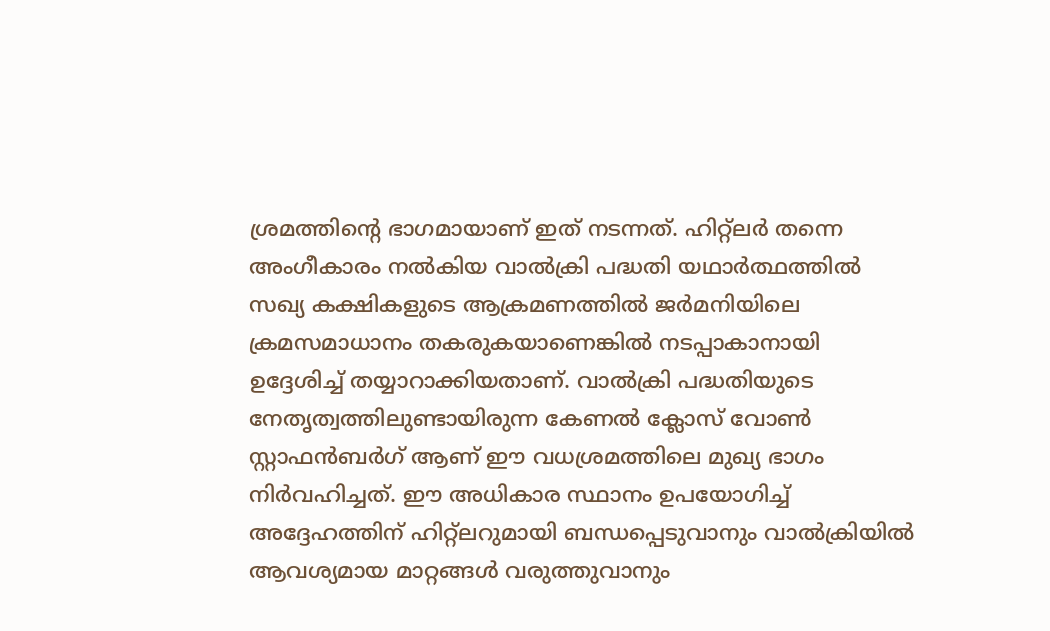ശ്രമത്തിന്റെ ഭാഗമായാണ് ഇത് നടന്നത്. ഹിറ്റ്ലര്‍ തന്നെ അംഗീകാരം നല്‍കിയ വാല്‍ക്രി പദ്ധതി യഥാര്‍ത്ഥത്തില്‍ സഖ്യ കക്ഷികളുടെ ആക്രമണത്തില്‍ ജര്‍മനിയിലെ ക്രമസമാധാനം തകരുകയാണെങ്കില്‍ നടപ്പാകാനായി ഉദ്ദേശിച്ച് തയ്യാറാക്കിയതാണ്. വാല്‍ക്രി പദ്ധതിയുടെ നേതൃത്വത്തിലുണ്ടായിരുന്ന കേണല്‍ ക്ലോസ് വോണ്‍ സ്റ്റാഫന്‍ബര്‍ഗ് ആണ് ഈ വധശ്രമത്തിലെ മുഖ്യ ഭാഗം നിര്‍വഹിച്ചത്. ഈ അധികാര സ്ഥാനം ഉപയോഗിച്ച് അദ്ദേഹത്തിന് ഹിറ്റ്ലറുമായി ബന്ധപ്പെടുവാനും വാല്‍ക്രിയില്‍ ആവശ്യമായ മാറ്റങ്ങള്‍ വരുത്തുവാനും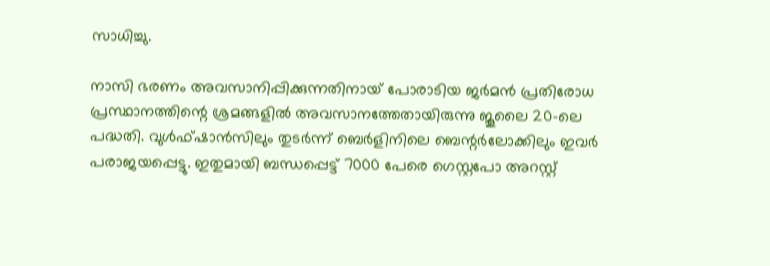സാധിച്ചു.

നാസി ഭരണം അവസാനിപ്പിക്കുന്നതിനായ് പോരാടിയ ജര്‍മന്‍ പ്രതിരോധ പ്രസ്ഥാനത്തിന്റെ ശ്രമങ്ങളില്‍ അവസാനത്തേതായിരുന്നു ജൂലൈ 20-ലെ പദ്ധതി. വുള്‍ഫ്ഷാന്‍സിലും തുടര്‍ന്ന് ബെര്‍ളിനിലെ ബെന്റര്‍ലോക്കിലും ഇവര്‍ പരാജയപ്പെട്ടു. ഇതുമായി ബന്ധപ്പെട്ട് 7000 പേരെ ഗെസ്റ്റപോ അറസ്റ്റ്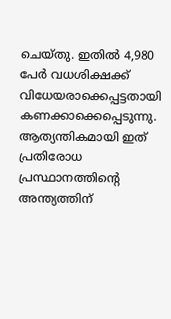ചെയ്തു. ഇതില്‍ 4,980 പേര്‍ വധശിക്ഷക്ക് വിധേയരാക്കെപ്പട്ടതായി കണക്കാക്കെപ്പെടുന്നു. ആത്യന്തികമായി ഇത് പ്രതിരോധ പ്രസ്ഥാനത്തിന്റെ അന്ത്യത്തിന്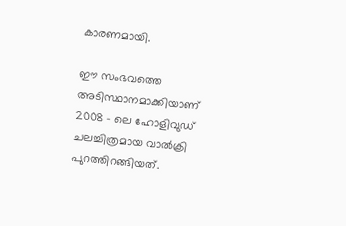കാരണമായി.

ഈ സംഭവത്തെ അടിസ്ഥാനമാക്കിയാണ്‌ 2008 - ലെ ഹോളിവുഡ് ചലച്ചിത്രമായ വാല്‍ക്രി പുറത്തിറങ്ങിയത്.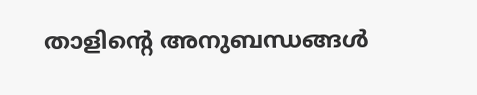താളിന്റെ അനുബന്ധങ്ങള്‍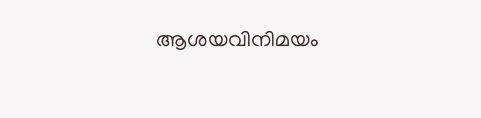ആശയവിനിമയം